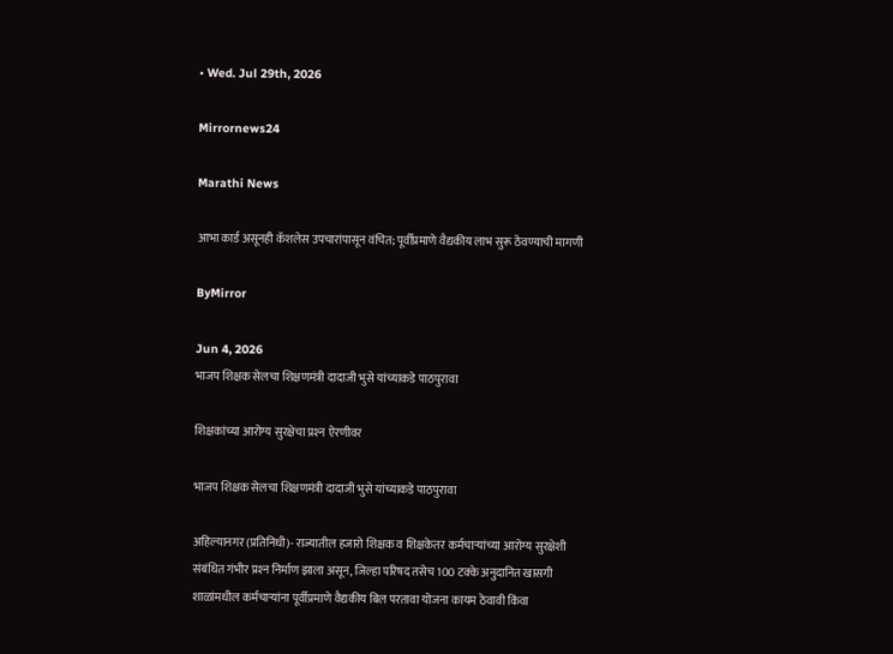• Wed. Jul 29th, 2026

Mirrornews24

Marathi News

आभा कार्ड असूनही कॅशलेस उपचारांपासून वंचित; पूर्वीप्रमाणे वैद्यकीय लाभ सुरू ठेवण्याची मागणी

ByMirror

Jun 4, 2026
भाजप शिक्षक सेलचा शिक्षणमंत्री दादाजी भुसे यांच्याकडे पाठपुरावा

शिक्षकांच्या आरोग्य सुरक्षेचा प्रश्‍न ऐरणीवर

भाजप शिक्षक सेलचा शिक्षणमंत्री दादाजी भुसे यांच्याकडे पाठपुरावा

अहिल्यानगर (प्रतिनिधी)- राज्यातील हजारो शिक्षक व शिक्षकेतर कर्मचाऱ्यांच्या आरोग्य सुरक्षेशी संबंधित गंभीर प्रश्‍न निर्माण झाला असून, जिल्हा परिषद तसेच 100 टक्के अनुदानित खासगी शाळांमधील कर्मचाऱ्यांना पूर्वीप्रमाणे वैद्यकीय बिल परतावा योजना कायम ठेवावी किंवा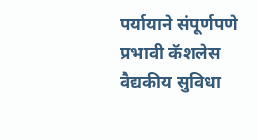पर्यायाने संपूर्णपणे प्रभावी कॅशलेस वैद्यकीय सुविधा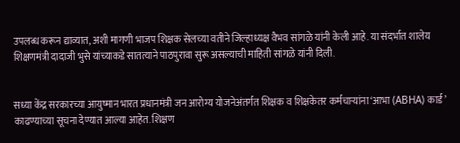उपलब्ध करून द्याव्यात, अशी मागणी भाजप शिक्षक सेलच्या वतीने जिल्हाध्यक्ष वैभव सांगळे यांनी केली आहे. या संदर्भात शालेय शिक्षणमंत्री दादाजी भुसे यांच्याकडे सातत्याने पाठपुरावा सुरू असल्याची माहिती सांगळे यांनी दिली.


सध्या केंद्र सरकारच्या आयुष्मान भारत प्रधानमंत्री जन आरोग्य योजनेअंतर्गत शिक्षक व शिक्षकेतर कर्मचाऱ्यांना ‘आभा (ABHA) कार्ड’ काढण्याच्या सूचना देण्यात आल्या आहेत. शिक्षण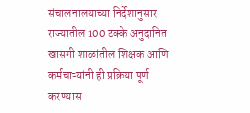संचालनालयाच्या निर्देशानुसार राज्यातील 100 टक्के अनुदानित खासगी शाळांतील शिक्षक आणि कर्मचाऱ्यांनी ही प्रक्रिया पूर्ण करण्यास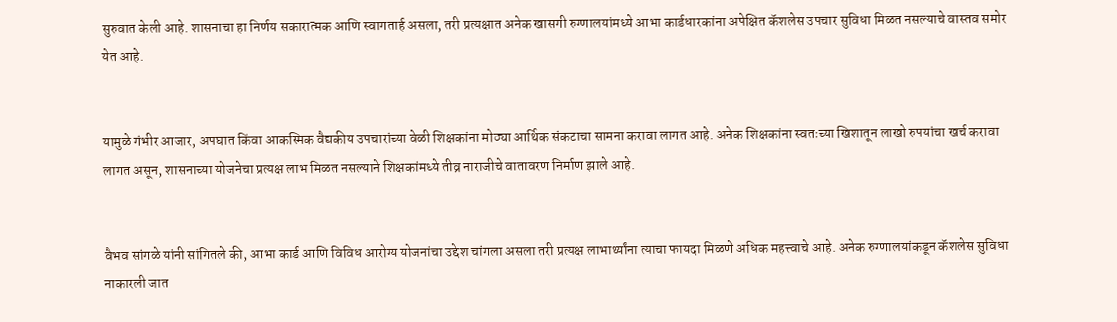सुरुवात केली आहे. शासनाचा हा निर्णय सकारात्मक आणि स्वागतार्ह असला, तरी प्रत्यक्षात अनेक खासगी रुग्णालयांमध्ये आभा कार्डधारकांना अपेक्षित कॅशलेस उपचार सुविधा मिळत नसल्याचे वास्तव समोर येत आहे.


यामुळे गंभीर आजार, अपघात किंवा आकस्मिक वैद्यकीय उपचारांच्या वेळी शिक्षकांना मोठ्या आर्थिक संकटाचा सामना करावा लागत आहे. अनेक शिक्षकांना स्वतःच्या खिशातून लाखो रुपयांचा खर्च करावा लागत असून, शासनाच्या योजनेचा प्रत्यक्ष लाभ मिळत नसल्याने शिक्षकांमध्ये तीव्र नाराजीचे वातावरण निर्माण झाले आहे.


वैभव सांगळे यांनी सांगितले की, आभा कार्ड आणि विविध आरोग्य योजनांचा उद्देश चांगला असला तरी प्रत्यक्ष लाभार्थ्यांना त्याचा फायदा मिळणे अधिक महत्त्वाचे आहे. अनेक रुग्णालयांकडून कॅशलेस सुविधा नाकारली जात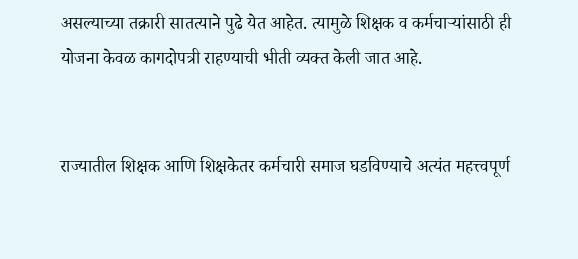असल्याच्या तक्रारी सातत्याने पुढे येत आहेत. त्यामुळे शिक्षक व कर्मचाऱ्यांसाठी ही योजना केवळ कागदोपत्री राहण्याची भीती व्यक्त केली जात आहे.


राज्यातील शिक्षक आणि शिक्षकेतर कर्मचारी समाज घडविण्याचे अत्यंत महत्त्वपूर्ण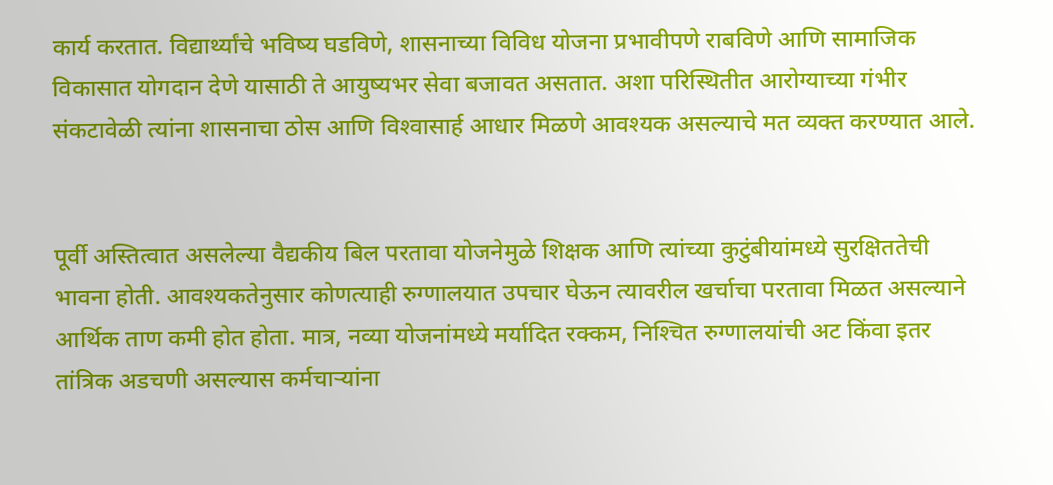कार्य करतात. विद्यार्थ्यांचे भविष्य घडविणे, शासनाच्या विविध योजना प्रभावीपणे राबविणे आणि सामाजिक विकासात योगदान देणे यासाठी ते आयुष्यभर सेवा बजावत असतात. अशा परिस्थितीत आरोग्याच्या गंभीर संकटावेळी त्यांना शासनाचा ठोस आणि विश्‍वासार्ह आधार मिळणे आवश्‍यक असल्याचे मत व्यक्त करण्यात आले.


पूर्वी अस्तित्वात असलेल्या वैद्यकीय बिल परतावा योजनेमुळे शिक्षक आणि त्यांच्या कुटुंबीयांमध्ये सुरक्षिततेची भावना होती. आवश्‍यकतेनुसार कोणत्याही रुग्णालयात उपचार घेऊन त्यावरील खर्चाचा परतावा मिळत असल्याने आर्थिक ताण कमी होत होता. मात्र, नव्या योजनांमध्ये मर्यादित रक्कम, निश्‍चित रुग्णालयांची अट किंवा इतर तांत्रिक अडचणी असल्यास कर्मचाऱ्यांना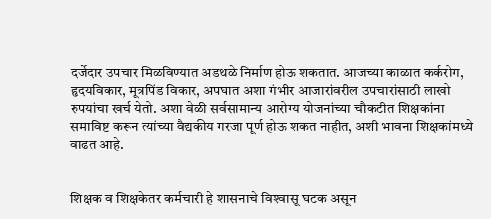दर्जेदार उपचार मिळविण्यात अडथळे निर्माण होऊ शकतात. आजच्या काळात कर्करोग, हृदयविकार, मूत्रपिंड विकार, अपघात अशा गंभीर आजारांवरील उपचारांसाठी लाखो रुपयांचा खर्च येतो. अशा वेळी सर्वसामान्य आरोग्य योजनांच्या चौकटीत शिक्षकांना समाविष्ट करून त्यांच्या वैद्यकीय गरजा पूर्ण होऊ शकत नाहीत, अशी भावना शिक्षकांमध्ये वाढत आहे.


शिक्षक व शिक्षकेतर कर्मचारी हे शासनाचे विश्‍वासू घटक असून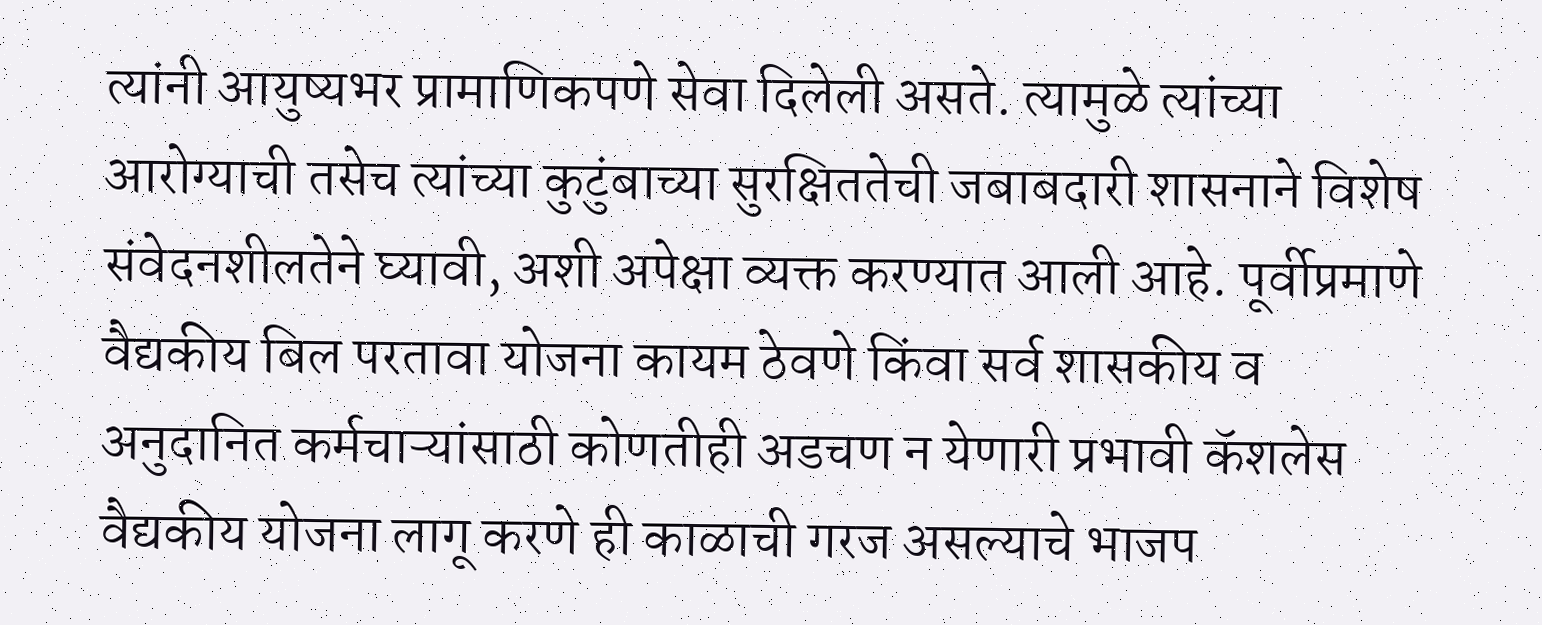त्यांनी आयुष्यभर प्रामाणिकपणे सेवा दिलेली असते. त्यामुळे त्यांच्या आरोग्याची तसेच त्यांच्या कुटुंबाच्या सुरक्षिततेची जबाबदारी शासनाने विशेष संवेदनशीलतेने घ्यावी, अशी अपेक्षा व्यक्त करण्यात आली आहे. पूर्वीप्रमाणे वैद्यकीय बिल परतावा योजना कायम ठेवणे किंवा सर्व शासकीय व अनुदानित कर्मचाऱ्यांसाठी कोणतीही अडचण न येणारी प्रभावी कॅशलेस वैद्यकीय योजना लागू करणे ही काळाची गरज असल्याचे भाजप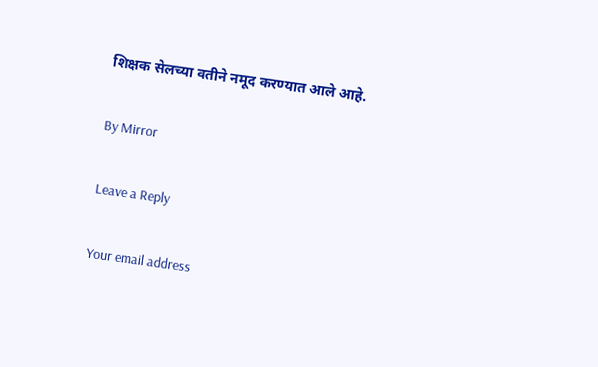शिक्षक सेलच्या वतीने नमूद करण्यात आले आहे.

By Mirror

Leave a Reply

Your email address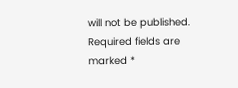will not be published. Required fields are marked *